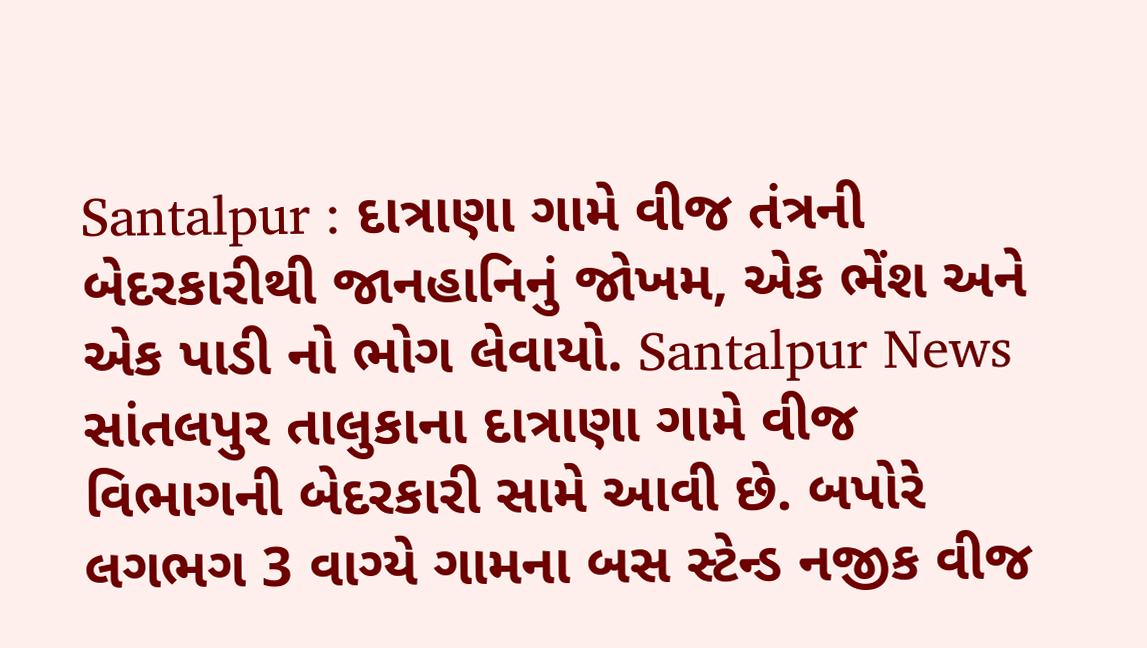Santalpur : દાત્રાણા ગામે વીજ તંત્રની બેદરકારીથી જાનહાનિનું જોખમ, એક ભેંશ અને એક પાડી નો ભોગ લેવાયો. Santalpur News
સાંતલપુર તાલુકાના દાત્રાણા ગામે વીજ વિભાગની બેદરકારી સામે આવી છે. બપોરે લગભગ 3 વાગ્યે ગામના બસ સ્ટેન્ડ નજીક વીજ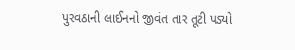પુરવઠાની લાઈનનો જીવંત તાર તૂટી પડ્યો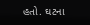હતો. ઘટના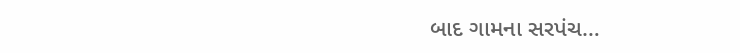બાદ ગામના સરપંચ…